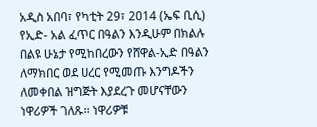አዲስ አበባ፣ የካቲት 29፣ 2014 (ኤፍ ቢሲ) የኢድ- አል ፈጥር በዓልን እንዲሁም በክልሉ በልዩ ሁኔታ የሚከበረውን የሸዋል-ኢድ በዓልን ለማክበር ወደ ሀረር የሚመጡ እንግዶችን ለመቀበል ዝግጅት እያደረጉ መሆናቸውን ነዋሪዎች ገለጹ፡፡ ነዋሪዎቹ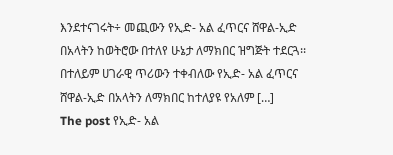እንደተናገሩት÷ መጪውን የኢድ- አል ፈጥርና ሸዋል-ኢድ በአላትን ከወትሮው በተለየ ሁኔታ ለማክበር ዝግጅት ተደርጓ፡፡ በተለይም ሀገራዊ ጥሪውን ተቀብለው የኢድ- አል ፈጥርና ሸዋል-ኢድ በአላትን ለማክበር ከተለያዩ የአለም […]
The post የኢድ- አል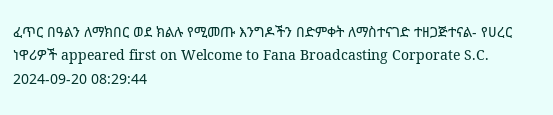ፈጥር በዓልን ለማክበር ወደ ክልሉ የሚመጡ እንግዶችን በድምቀት ለማስተናገድ ተዘጋጅተናል- የሀረር ነዋሪዎች appeared first on Welcome to Fana Broadcasting Corporate S.C.
2024-09-20 08:29:44